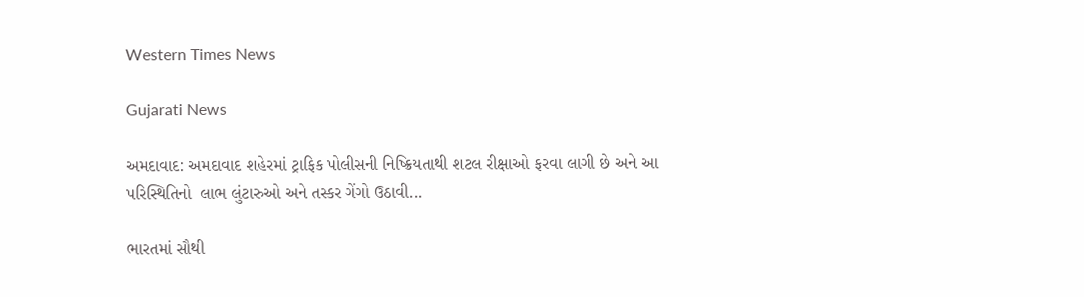Western Times News

Gujarati News

અમદાવાદ: અમદાવાદ શહેરમાં ટ્રાફિક પોલીસની નિષ્ક્રિયતાથી શટલ રીક્ષાઓ ફરવા લાગી છે અને આ  પરિસ્થિતિનો  લાભ લુંટારુઓ અને તસ્કર ગેંગો ઉઠાવી...

ભારતમાં સૌથી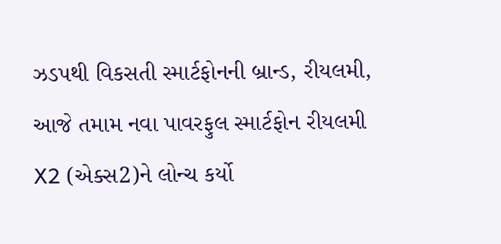ઝડપથી વિકસતી સ્માર્ટફોનની બ્રાન્ડ, રીયલમી, આજે તમામ નવા પાવરફુલ સ્માર્ટફોન રીયલમી X2 (એક્સ2)ને લોન્ચ કર્યો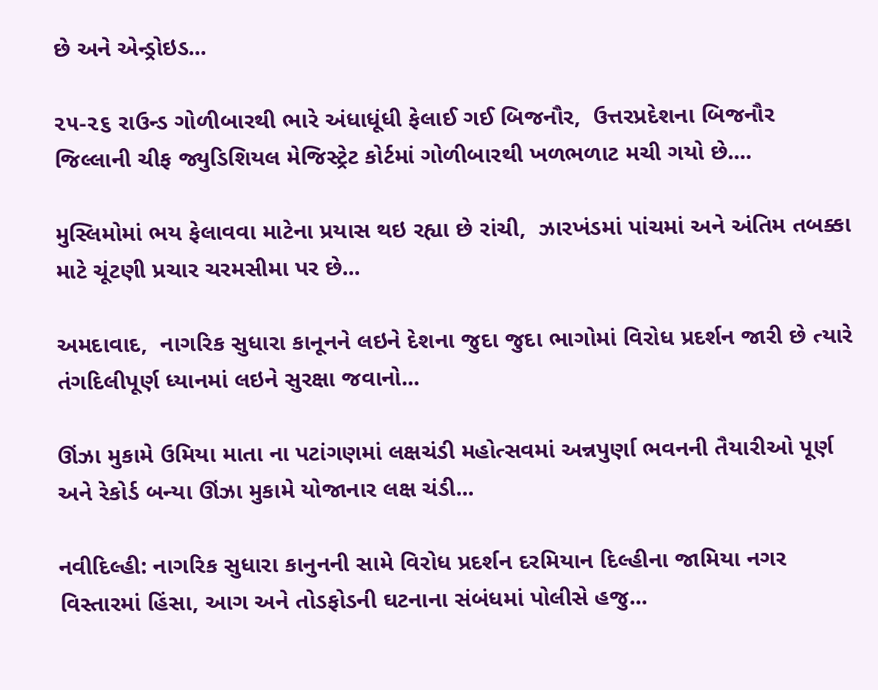છે અને એન્ડ્રોઇડ...

૨૫-૨૬ રાઉન્ડ ગોળીબારથી ભારે અંધાધૂંધી ફેલાઈ ગઈ બિજનૌર,  ઉત્તરપ્રદેશના બિજનૌર જિલ્લાની ચીફ જ્યુડિશિયલ મેજિસ્ટ્રેટ કોર્ટમાં ગોળીબારથી ખળભળાટ મચી ગયો છે....

મુસ્લિમોમાં ભય ફેલાવવા માટેના પ્રયાસ થઇ રહ્યા છે રાંચી,  ઝારખંડમાં પાંચમાં અને અંતિમ તબક્કા માટે ચૂંટણી પ્રચાર ચરમસીમા પર છે...

અમદાવાદ,  નાગરિક સુધારા કાનૂનને લઇને દેશના જુદા જુદા ભાગોમાં વિરોધ પ્રદર્શન જારી છે ત્યારે તંગદિલીપૂર્ણ ધ્યાનમાં લઇને સુરક્ષા જવાનો...

ઊંઝા મુકામે ઉમિયા માતા ના પટાંગણમાં લક્ષચંડી મહોત્સવમાં અન્નપુર્ણા ભવનની તૈયારીઓ પૂર્ણ અને રેકોર્ડ બન્યા ઊંઝા મુકામે યોજાનાર લક્ષ ચંડી...

નવીદિલ્હી: નાગરિક સુધારા કાનુનની સામે વિરોધ પ્રદર્શન દરમિયાન દિલ્હીના જામિયા નગર વિસ્તારમાં હિંસા, આગ અને તોડફોડની ઘટનાના સંબંધમાં પોલીસે હજુ...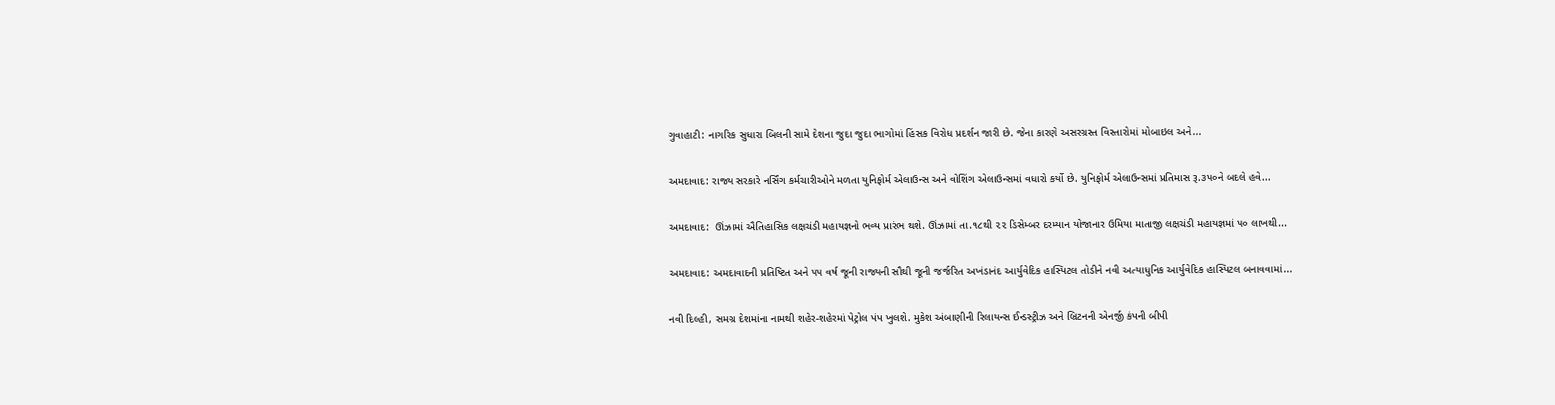ગુવાહાટી: નાગરિક સુધારા બિલની સામે દેશના જુદા જુદા ભાગોમાં હિંસક વિરોધ પ્રદર્શન જારી છે. જેના કારણે અસરગ્રસ્ત વિસ્તારોમાં મોબાઇલ અને...

અમદાવાદ: રાજ્ય સરકારે નર્સિંગ કર્મચારીઓને મળતા યુનિફોર્મ એલાઉન્સ અને વોશિંગ એલાઉન્સમાં વધારો કર્યો છે. યુનિફોર્મ એલાઉન્સમાં પ્રતિમાસ રૂ.૩૫૦ને બદલે હવે...

અમદાવાદ:  ઊંઝામાં ઐતિહાસિક લક્ષચંડી મહાયજ્ઞનો ભવ્ય પ્રારંભ થશે. ઊંઝામાં તા.૧૮થી ૨૨ ડિસેમ્બર દરમ્યાન યોજાનાર ઉમિયા માતાજી લક્ષચંડી મહાયજ્ઞમાં ૫૦ લાખથી...

અમદાવાદ: અમદાવાદની પ્રતિષ્ટિત અને ૫૫ વર્ષ જૂની રાજ્યની સૌથી જૂની જર્જરિત અખંડાનંદ આર્યુવેદિક હાસ્પિટલ તોડીને નવી અત્યાધુનિક આર્યુવેદિક હાસ્પિટલ બનાવવામાં...

નવી દિલ્હી, સમગ્ર દેશમાંના નામથી શહેર-શહેરમાં પેટ્રોલ પંપ ખુલશે. મુકેશ અંબાણીની રિલાયન્સ ઈન્ડસ્ટ્રીઝ અને બ્રિટનની એનર્જી કંપની બીપી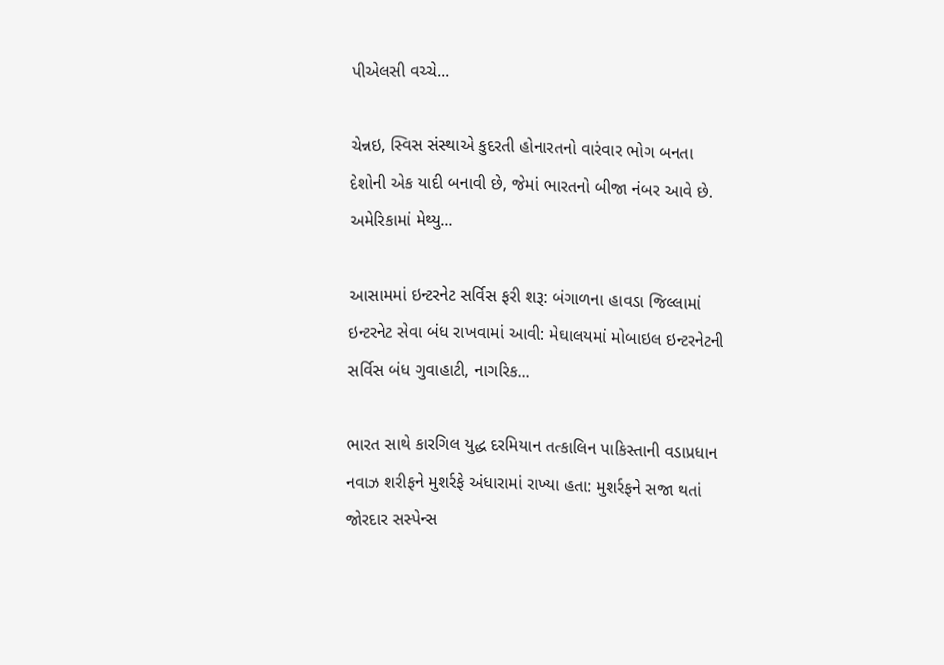પીએલસી વચ્ચે...

ચેન્નઇ, સ્વિસ સંસ્થાએ કુદરતી હોનારતનો વારંવાર ભોગ બનતા દેશોની એક યાદી બનાવી છે, જેમાં ભારતનો બીજા નંબર આવે છે. અમેરિકામાં મેથ્યુ...

આસામમાં ઇન્ટરનેટ સર્વિસ ફરી શરૂ: બંગાળના હાવડા જિલ્લામાં ઇન્ટરનેટ સેવા બંધ રાખવામાં આવી: મેઘાલયમાં મોબાઇલ ઇન્ટરનેટની સર્વિસ બંધ ગુવાહાટી, નાગરિક...

ભારત સાથે કારગિલ યુદ્ધ દરમિયાન તત્કાલિન પાકિસ્તાની વડાપ્રધાન નવાઝ શરીફને મુશર્રફે અંધારામાં રાખ્યા હતા: મુશર્રફને સજા થતાં જોરદાર સસ્પેન્સ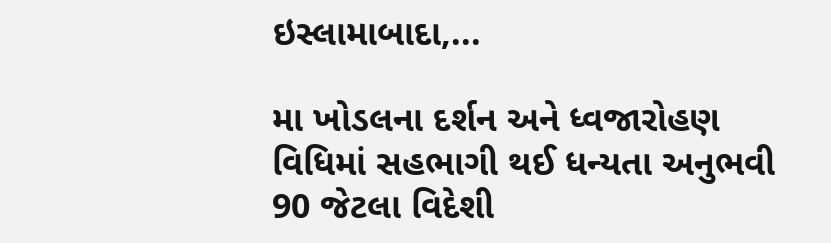ઇસ્લામાબાદા,...

મા ખોડલના દર્શન અને ધ્વજારોહણ વિધિમાં સહભાગી થઈ ધન્યતા અનુભવી 90 જેટલા વિદેશી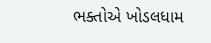ભક્તોએ ખોડલધામ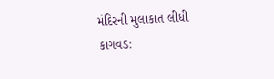મંદિરની મુલાકાત લીધી કાગવડ: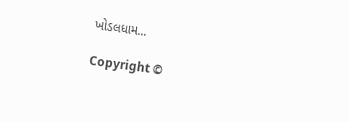ખોડલધામ...

Copyright ©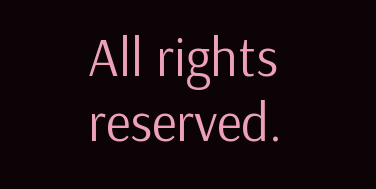All rights reserved.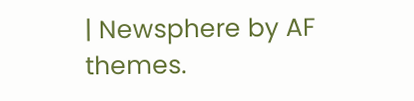| Newsphere by AF themes.